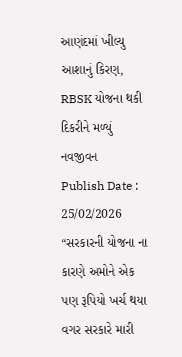આણંદમાં ખીલ્યુ આશાનું કિરણ, RBSK યોજના થકી દિકરીને મળ્યું નવજીવન
Publish Date : 25/02/2026
“સરકારની યોજના ના કારણે અમોને એક પણ રૂપિયો ખર્ચ થયા વગર સરકારે મારી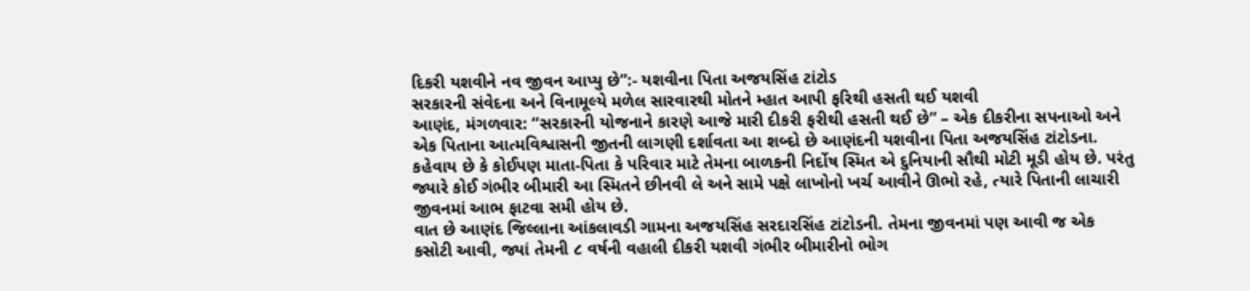દિકરી યશવીને નવ જીવન આપ્યુ છે”:- યશવીના પિતા અજયસિંહ ટાંટોડ
સરકારની સંવેદના અને વિનામૂલ્યે મળેલ સારવારથી મોતને મ્હાત આપી ફરિથી હસતી થઈ યશવી
આણંદ, મંગળવાર: “સરકારની યોજનાને કારણે આજે મારી દીકરી ફરીથી હસતી થઈ છે” – એક દીકરીના સપનાઓ અને એક પિતાના આત્મવિશ્વાસની જીતની લાગણી દર્શાવતા આ શબ્દો છે આણંદની યશવીના પિતા અજયસિંહ ટાંટોડના.
કહેવાય છે કે કોઈપણ માતા-પિતા કે પરિવાર માટે તેમના બાળકની નિર્દોષ સ્મિત એ દુનિયાની સૌથી મોટી મૂડી હોય છે. પરંતુ જ્યારે કોઈ ગંભીર બીમારી આ સ્મિતને છીનવી લે અને સામે પક્ષે લાખોનો ખર્ચ આવીને ઊભો રહે, ત્યારે પિતાની લાચારી જીવનમાં આભ ફાટવા સમી હોય છે.
વાત છે આણંદ જિલ્લાના આંકલાવડી ગામના અજયસિંહ સરદારસિંહ ટાંટોડની. તેમના જીવનમાં પણ આવી જ એક કસોટી આવી, જ્યાં તેમની ૮ વર્ષની વહાલી દીકરી યશવી ગંભીર બીમારીનો ભોગ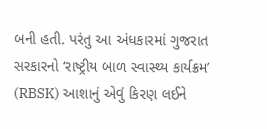બની હતી. પરંતુ આ અંધકારમાં ગુજરાત સરકારનો ‘રાષ્ટ્રીય બાળ સ્વાસ્થ્ય કાર્યક્રમ’ (RBSK) આશાનું એવું કિરણ લઈને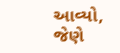આવ્યો, જેણે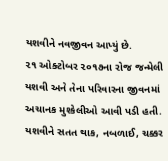યશવીને નવજીવન આપ્યું છે.
૨૧ ઓક્ટોબર ૨૦૧૭ના રોજ જન્મેલી યશવી અને તેના પરિવારના જીવનમાં અચાનક મુશ્કેલીઓ આવી પડી હતી. યશવીને સતત થાક, નબળાઈ, ચક્કર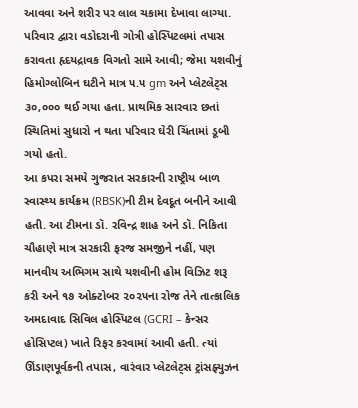આવવા અને શરીર પર લાલ ચકામા દેખાવા લાગ્યા. પરિવાર દ્વારા વડોદરાની ગોત્રી હોસ્પિટલમાં તપાસ કરાવતા હૃદયદ્રાવક વિગતો સામે આવી; જેમા યશવીનું હિમોગ્લોબિન ઘટીને માત્ર ૫.૫ gm અને પ્લેટલેટ્સ ૩૦,૦૦૦ થઈ ગયા હતા. પ્રાથમિક સારવાર છતાં સ્થિતિમાં સુધારો ન થતા પરિવાર ઘેરી ચિંતામાં ડૂબી ગયો હતો.
આ કપરા સમયે ગુજરાત સરકારની રાષ્ટ્રીય બાળ સ્વાસ્થ્ય કાર્યક્રમ (RBSK)ની ટીમ દેવદૂત બનીને આવી હતી. આ ટીમના ડૉ. રવિન્દ્ર શાહ અને ડૉ. નિકિતા ચૌહાણે માત્ર સરકારી ફરજ સમજીને નહીં, પણ માનવીય અભિગમ સાથે યશવીની હોમ વિઝિટ શરૂ કરી અને ૧૭ ઓક્ટોબર ૨૦૨૫ના રોજ તેને તાત્કાલિક અમદાવાદ સિવિલ હોસ્પિટલ (GCRI – કેન્સર હોસિપ્ટલ) ખાતે રિફર કરવામાં આવી હતી. ત્યાં ઊંડાણપૂર્વકની તપાસ, વારંવાર પ્લેટલેટ્સ ટ્રાંસફ્યુઝન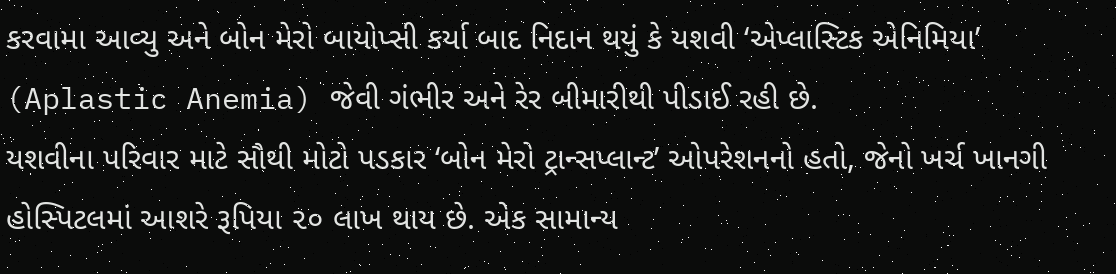કરવામા આવ્યુ અને બોન મેરો બાયોપ્સી કર્યા બાદ નિદાન થયું કે યશવી ‘એપ્લાસ્ટિક એનિમિયા’ (Aplastic Anemia) જેવી ગંભીર અને રેર બીમારીથી પીડાઈ રહી છે.
યશવીના પરિવાર માટે સૌથી મોટો પડકાર ‘બોન મેરો ટ્રાન્સપ્લાન્ટ’ ઓપરેશનનો હતો, જેનો ખર્ચ ખાનગી હોસ્પિટલમાં આશરે રૂપિયા ૨૦ લાખ થાય છે. એક સામાન્ય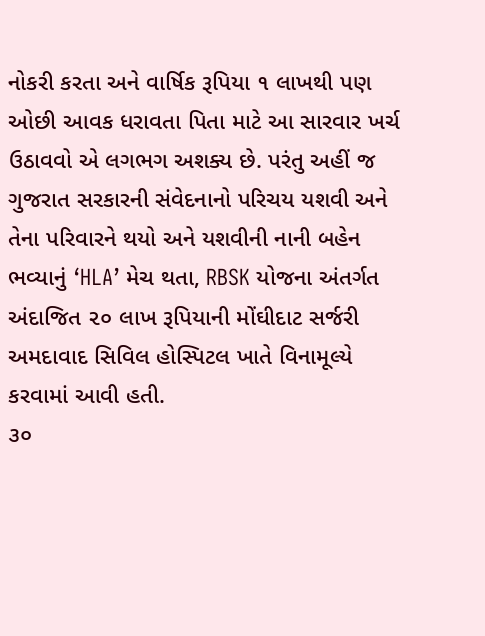નોકરી કરતા અને વાર્ષિક રૂપિયા ૧ લાખથી પણ ઓછી આવક ધરાવતા પિતા માટે આ સારવાર ખર્ચ ઉઠાવવો એ લગભગ અશક્ય છે. પરંતુ અહીં જ ગુજરાત સરકારની સંવેદનાનો પરિચય યશવી અને તેના પરિવારને થયો અને યશવીની નાની બહેન ભવ્યાનું ‘HLA’ મેચ થતા, RBSK યોજના અંતર્ગત અંદાજિત ૨૦ લાખ રૂપિયાની મોંઘીદાટ સર્જરી અમદાવાદ સિવિલ હોસ્પિટલ ખાતે વિનામૂલ્યે કરવામાં આવી હતી.
૩૦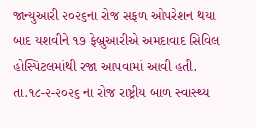જાન્યુઆરી ૨૦૨૬ના રોજ સફળ ઓપરેશન થયા બાદ યશવીને ૧૭ ફેબ્રુઆરીએ અમદાવાદ સિવિલ હોસ્પિટલમાંથી રજા આપવામાં આવી હતી. તા.૧૮-૨-૨૦૨૬ ના રોજ રાષ્ટ્રીય બાળ સ્વાસ્થ્ય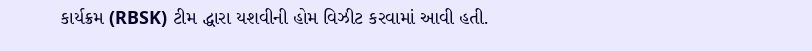કાર્યક્રમ (RBSK) ટીમ દ્ધારા યશવીની હોમ વિઝીટ કરવામાં આવી હતી.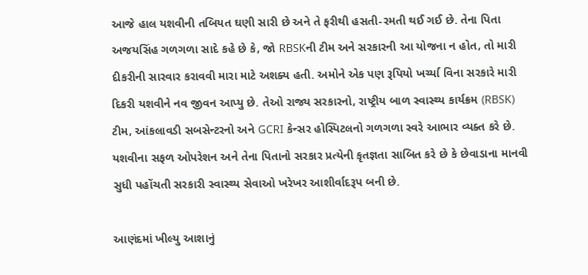આજે હાલ યશવીની તબિયત ઘણી સારી છે અને તે ફરીથી હસતી-રમતી થઈ ગઈ છે. તેના પિતા અજયસિંહ ગળગળા સાદે કહે છે કે, જો RBSKની ટીમ અને સરકારની આ યોજના ન હોત, તો મારી દીકરીની સારવાર કરાવવી મારા માટે અશક્ય હતી. અમોને એક પણ રૂપિયો ખર્ચ્યા વિના સરકારે મારી દિકરી યશવીને નવ જીવન આપ્યુ છે. તેઓ રાજ્ય સરકારનો, રાષ્ટ્રીય બાળ સ્વાસ્થ્ય કાર્યક્રમ (RBSK) ટીમ, આંકલાવડી સબસેન્ટરનો અને GCRI કેન્સર હોસ્પિટલનો ગળગળા સ્વરે આભાર વ્યક્ત કરે છે.
યશવીના સફળ ઓપરેશન અને તેના પિતાનો સરકાર પ્રત્યેની કૃતજ્ઞતા સાબિત કરે છે કે છેવાડાના માનવી સુધી પહોંચતી સરકારી સ્વાસ્થ્ય સેવાઓ ખરેખર આશીર્વાદરૂપ બની છે.

આણંદમાં ખીલ્યુ આશાનું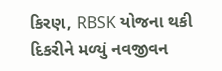કિરણ, RBSK યોજના થકી દિકરીને મળ્યું નવજીવન